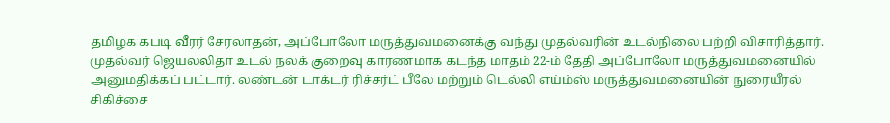தமிழக கபடி வீரர் சேரலாதன், அப்போலோ மருத்துவமனைக்கு வந்து முதல்வரின் உடல்நிலை பற்றி விசாரித்தார்.
முதல்வர் ஜெயலலிதா உடல் நலக் குறைவு காரணமாக கடந்த மாதம் 22-ம் தேதி அப்போலோ மருத்துவமனையில் அனுமதிக்கப் பட்டார். லண்டன் டாக்டர் ரிச்சர்ட் பீலே மற்றும் டெல்லி எய்ம்ஸ் மருத்துவமனையின் நுரையீரல் சிகிச்சை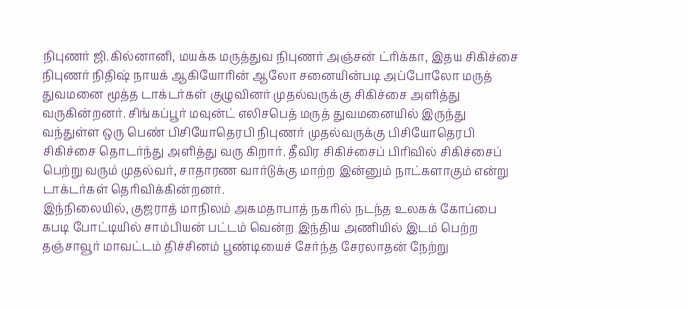நிபுணர் ஜி.கில்னானி, மயக்க மருத்துவ நிபுணர் அஞ்சன் ட்ரிக்கா, இதய சிகிச்சை நிபுணர் நிதிஷ் நாயக் ஆகியோரின் ஆலோ சனையின்படி அப்போலோ மருத் துவமனை மூத்த டாக்டர்கள் குழுவினர் முதல்வருக்கு சிகிச்சை அளித்து வருகின்றனர். சிங்கப்பூர் மவுன்ட் எலிசபெத் மருத் துவமனையில் இருந்து வந்துள்ள ஒரு பெண் பிசியோதெரபி நிபுணர் முதல்வருக்கு பிசியோதெரபி சிகிச்சை தொடர்ந்து அளித்து வரு கிறார். தீவிர சிகிச்சைப் பிரிவில் சிகிச்சைப் பெற்று வரும் முதல்வர், சாதாரண வார்டுக்கு மாற்ற இன்னும் நாட்களாகும் என்று டாக்டர்கள் தெரிவிக்கின்றனர்.
இந்நிலையில், குஜராத் மாநிலம் அகமதாபாத் நகரில் நடந்த உலகக் கோப்பை கபடி போட்டியில் சாம்பியன் பட்டம் வென்ற இந்திய அணியில் இடம் பெற்ற தஞ்சாவூர் மாவட்டம் திச்சினம் பூண்டியைச் சேர்ந்த சேரலாதன் நேற்று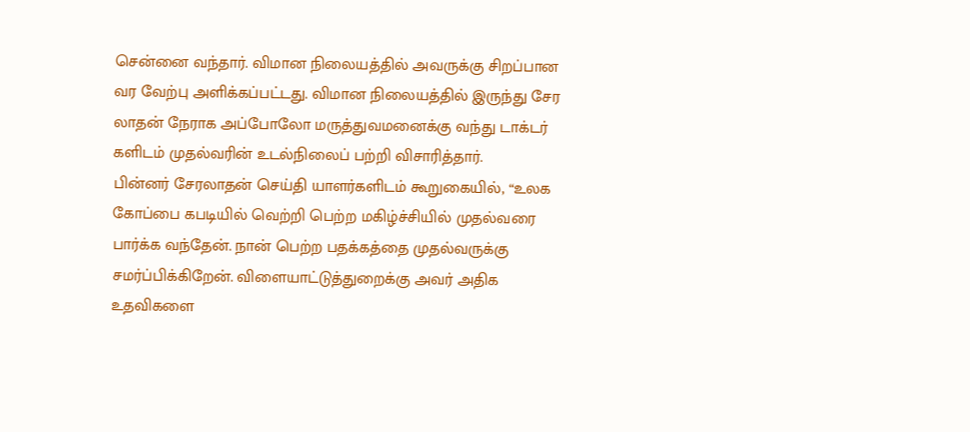சென்னை வந்தார். விமான நிலையத்தில் அவருக்கு சிறப்பான வர வேற்பு அளிக்கப்பட்டது. விமான நிலையத்தில் இருந்து சேர லாதன் நேராக அப்போலோ மருத்துவமனைக்கு வந்து டாக்டர் களிடம் முதல்வரின் உடல்நிலைப் பற்றி விசாரித்தார்.
பின்னர் சேரலாதன் செய்தி யாளர்களிடம் கூறுகையில், “உலக கோப்பை கபடியில் வெற்றி பெற்ற மகிழ்ச்சியில் முதல்வரை பார்க்க வந்தேன். நான் பெற்ற பதக்கத்தை முதல்வருக்கு சமர்ப்பிக்கிறேன். விளையாட்டுத்துறைக்கு அவர் அதிக உதவிகளை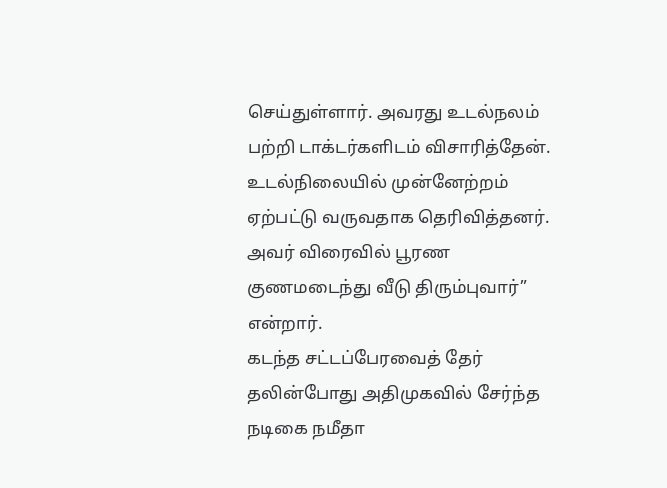செய்துள்ளார். அவரது உடல்நலம் பற்றி டாக்டர்களிடம் விசாரித்தேன். உடல்நிலையில் முன்னேற்றம் ஏற்பட்டு வருவதாக தெரிவித்தனர். அவர் விரைவில் பூரண குணமடைந்து வீடு திரும்புவார்” என்றார்.
கடந்த சட்டப்பேரவைத் தேர் தலின்போது அதிமுகவில் சேர்ந்த நடிகை நமீதா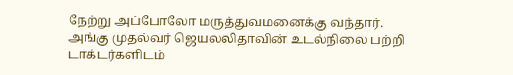நேற்று அப்போலோ மருத்துவமனைக்கு வந்தார். அங்கு முதல்வர் ஜெயலலிதாவின் உடல்நிலை பற்றி டாக்டர்களிடம்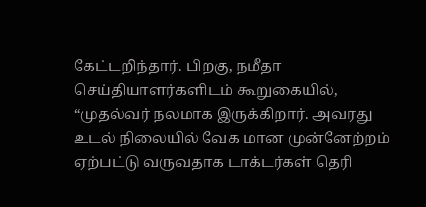கேட்டறிந்தார். பிறகு, நமீதா செய்தியாளர்களிடம் கூறுகையில், “முதல்வர் நலமாக இருக்கிறார். அவரது உடல் நிலையில் வேக மான முன்னேற்றம் ஏற்பட்டு வருவதாக டாக்டர்கள் தெரி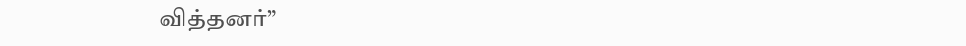வித்தனர்”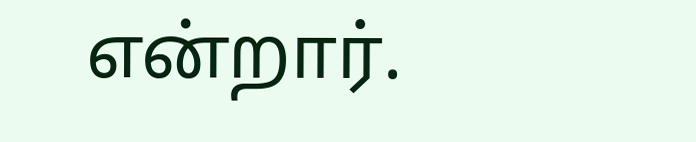என்றார்.